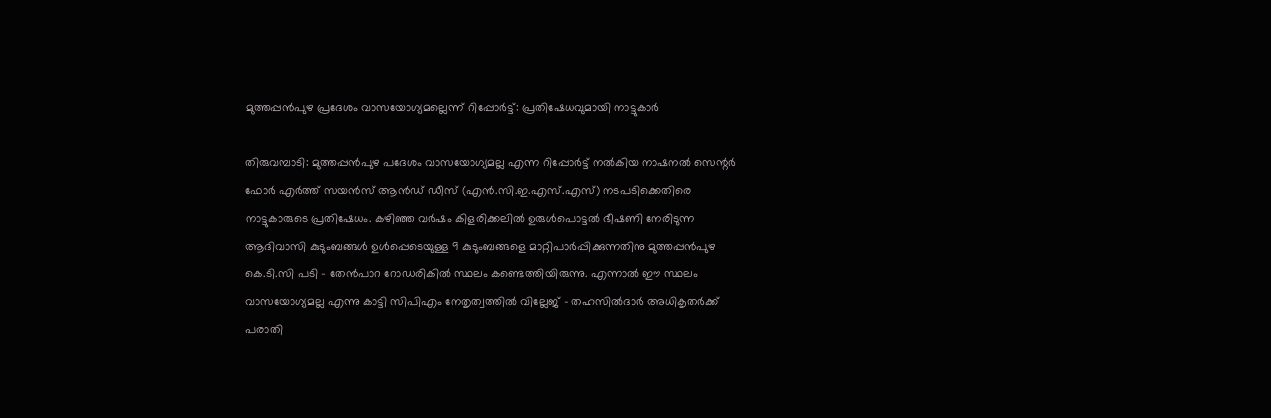മുത്തപ്പൻപുഴ പ്രദേശം വാസയോഗ്യമല്ലെന്ന് റിപ്പോർട്ട്: പ്രതിഷേധവുമായി നാട്ടുകാർ

തിരുവമ്പാടി: മുത്തപ്പൻപുഴ പദേശം വാസയോഗ്യമല്ല എന്ന റിപ്പോർട്ട് നൽകിയ നാഷനൽ സെന്റർ ഫോർ എർത്ത് സയൻസ് ആൻഡ് ഡീസ് (എൻ.സി.ഇ.എസ്.എസ്) നടപടിക്കെതിരെ നാട്ടുകാരുടെ പ്രതിഷേധം. കഴിഞ്ഞ വർഷം കിളരിക്കലിൽ ഉരുൾപൊട്ടൽ ഭീഷണി നേരിടുന്ന ആദിവാസി കുടുംബങ്ങൾ ഉൾപ്പെടെയുള്ള 9 കുടുംബങ്ങളെ മാറ്റിപാർപ്പിക്കുന്നതിനു മുത്തപ്പൻപുഴ കെ.ടി.സി പടി – തേൻപാറ റോഡരികിൽ സ്ഥലം കണ്ടെത്തിയിരുന്നു. എന്നാൽ ഈ സ്ഥലം വാസയോഗ്യമല്ല എന്നു കാട്ടി സിപിഎം നേതൃത്വത്തിൽ വില്ലേജ് – തഹസിൽദാർ അധികൃതർക്ക് പരാതി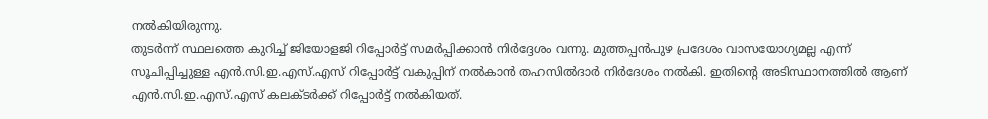നൽകിയിരുന്നു.
തുടർന്ന് സ്ഥലത്തെ കുറിച്ച് ജിയോളജി റിപ്പോർട്ട് സമർപ്പിക്കാൻ നിർദ്ദേശം വന്നു. മുത്തപ്പൻപുഴ പ്രദേശം വാസയോഗ്യമല്ല എന്ന് സൂചിപ്പിച്ചുള്ള എൻ.സി.ഇ.എസ്.എസ് റിപ്പോർട്ട് വകുപ്പിന് നൽകാൻ തഹസിൽദാർ നിർദേശം നൽകി. ഇതിന്റെ അടിസ്ഥാനത്തിൽ ആണ് എൻ.സി.ഇ.എസ്.എസ് കലക്ടർക്ക് റിപ്പോർട്ട് നൽകിയത്.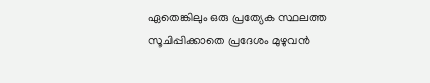ഏതെങ്കിലും ഒരു പ്രത്യേക സ്ഥലത്ത സൂചിപ്പിക്കാതെ പ്രദേശം മുഴുവൻ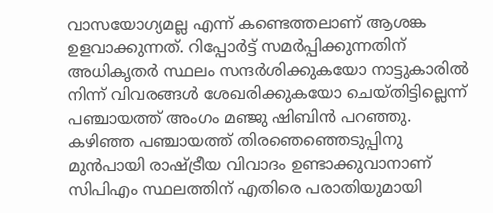വാസയോഗ്യമല്ല എന്ന് കണ്ടെത്തലാണ് ആശങ്ക ഉളവാക്കുന്നത്. റിപ്പോർട്ട് സമർപ്പിക്കുന്നതിന് അധികൃതർ സ്ഥലം സന്ദർശിക്കുകയോ നാട്ടുകാരിൽ നിന്ന് വിവരങ്ങൾ ശേഖരിക്കുകയോ ചെയ്തിട്ടില്ലെന്ന് പഞ്ചായത്ത് അംഗം മഞ്ജു ഷിബിൻ പറഞ്ഞു.
കഴിഞ്ഞ പഞ്ചായത്ത് തിരഞെഞ്ഞെടുപ്പിനു മുൻപായി രാഷ്ട്രീയ വിവാദം ഉണ്ടാക്കുവാനാണ് സിപിഎം സ്ഥലത്തിന് എതിരെ പരാതിയുമായി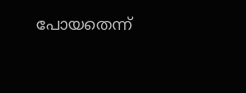പോയതെന്ന്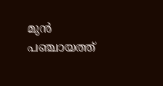മുൻ പഞ്ചായത്ത്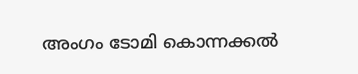അംഗം ടോമി കൊന്നക്കൽ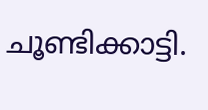ചൂണ്ടിക്കാട്ടി.